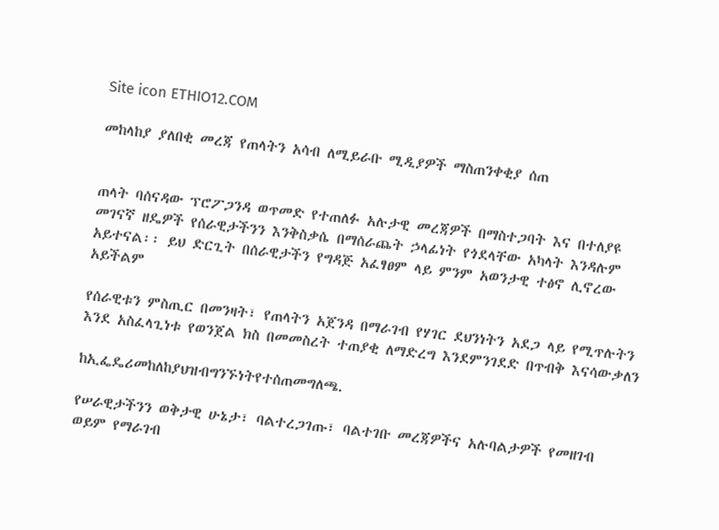Site icon ETHIO12.COM

መከላከያ ያለበቂ መረጃ የጠላትን አሳብ ለሚይራቡ ሚዲያዎች ማስጠንቀቂያ ሰጠ


ጠላት ባሰናዳው ፕሮፖጋንዳ ወጥመድ የተጠለፉ አሉታዊ መረጃዎች በማስተጋባት እና በተለያዩ መገናኛ ዘዴዎች የሰራዊታችንን እንቅስቃሴ በማሰራጨት ኃላፊነት የጎደላቸው አካላት እንዳሉም አይተናል፡፡ ይህ ድርጊት በሰራዊታችን የግዳጅ አፈፃፀም ላይ ምንም አወንታዊ ተፅኖ ሊኖረው አይችልም

የሰራዊቱን ምስጢር በመንዛት፣ የጠላትን አጀንዳ በማራገብ የሃገር ደህንነትን አደጋ ላይ የሚጥሉትን እንደ አስፈላጊነቱ የወንጀል ክስ በመመስረት ተጠያቂ ለማድረግ እንደምንገደድ በጥብቅ እናሳውቃለን

ከኢፌዴሪመከለከያህዝብግንኙነትየተሰጠመግለጫ.

የሠራዊታችንን ወቅታዊ ሁኔታ፣ ባልተረጋገጡ፣ ባልተገቡ መረጃዎችና አሉባልታዎች የመዘገብ ወይም የማራገብ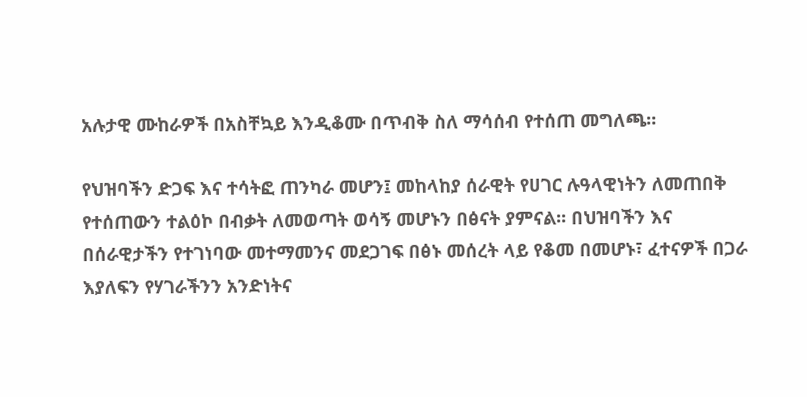አሉታዊ ሙከራዎች በአስቸኳይ እንዲቆሙ በጥብቅ ስለ ማሳሰብ የተሰጠ መግለጫ።

የህዝባችን ድጋፍ እና ተሳትፎ ጠንካራ መሆን፤ መከላከያ ሰራዊት የሀገር ሉዓላዊነትን ለመጠበቅ የተሰጠውን ተልዕኮ በብቃት ለመወጣት ወሳኝ መሆኑን በፅናት ያምናል፡፡ በህዝባችን እና በሰራዊታችን የተገነባው መተማመንና መደጋገፍ በፅኑ መሰረት ላይ የቆመ በመሆኑ፣ ፈተናዎች በጋራ እያለፍን የሃገራችንን አንድነትና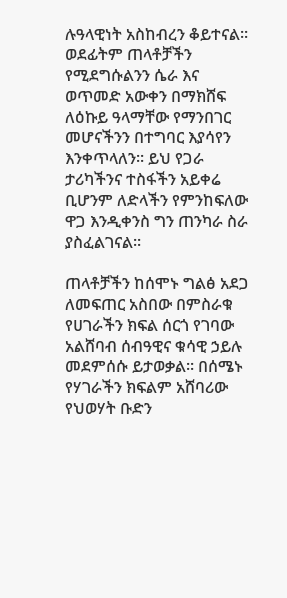ሉዓላዊነት አስከብረን ቆይተናል፡፡ ወደፊትም ጠላቶቻችን የሚደግሱልንን ሴራ እና ወጥመድ አውቀን በማክሸፍ ለዕኩይ ዓላማቸው የማንበገር መሆናችንን በተግባር እያሳየን እንቀጥላለን፡፡ ይህ የጋራ ታሪካችንና ተስፋችን አይቀሬ ቢሆንም ለድላችን የምንከፍለው ዋጋ እንዲቀንስ ግን ጠንካራ ስራ ያስፈልገናል፡፡

ጠላቶቻችን ከሰሞኑ ግልፅ አደጋ ለመፍጠር አስበው በምስራቁ የሀገራችን ክፍል ሰርጎ የገባው አልሸባብ ሰብዓዊና ቁሳዊ ኃይሉ መደምሰሱ ይታወቃል፡፡ በሰሜኑ የሃገራችን ክፍልም አሸባሪው የህወሃት ቡድን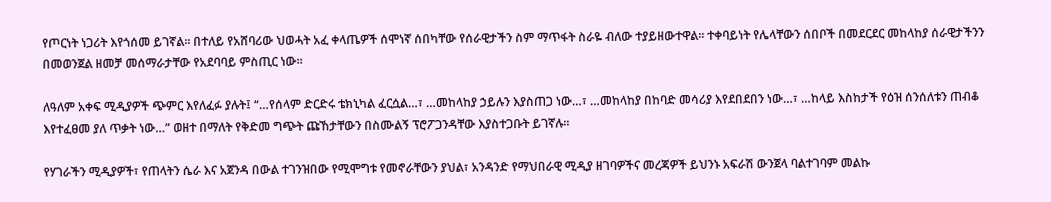የጦርነት ነጋሪት እየጎሰመ ይገኛል፡፡ በተለይ የአሸባሪው ህወሓት አፈ ቀላጤዎች ሰሞነኛ ሰበካቸው የሰራዊታችን ስም ማጥፋት ስራዬ ብለው ተያይዘውተዋል፡፡ ተቀባይነት የሌላቸውን ሰበቦች በመደርደር መከላከያ ሰራዊታችንን በመወንጀል ዘመቻ መሰማራታቸው የአደባባይ ምስጢር ነው፡፡

ለዓለም አቀፍ ሚዲያዎች ጭምር እየለፈፉ ያሉት፤ “…የሰላም ድርድሩ ቴክኒካል ፈርሷል…፣ …መከላከያ ኃይሉን እያስጠጋ ነው…፣ …መከላከያ በከባድ መሳሪያ እየደበደበን ነው…፣ …ከላይ እስከታች የዕዝ ሰንሰለቱን ጠብቆ እየተፈፀመ ያለ ጥቃት ነው…” ወዘተ በማለት የቅድመ ግጭት ጩኸታቸውን በስሙልኝ ፕሮፖጋንዳቸው እያስተጋቡት ይገኛሉ፡፡

የሃገራችን ሚዲያዎች፣ የጠላትን ሴራ እና አጀንዳ በውል ተገንዝበው የሚሞግቱ የመኖራቸውን ያህል፣ አንዳንድ የማህበራዊ ሚዲያ ዘገባዎችና መረጃዎች ይህንኑ አፍራሽ ውንጀላ ባልተገባም መልኩ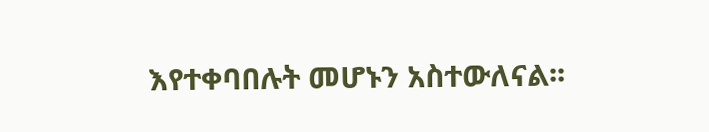እየተቀባበሉት መሆኑን አስተውለናል፡፡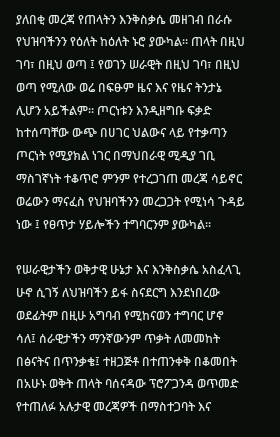ያለበቂ መረጃ የጠላትን እንቅስቃሴ መዘገብ በራሱ የህዝባችንን የዕለት ከዕለት ኑሮ ያውካል። ጠላት በዚህ ገባ፣ በዚህ ወጣ ፤ የወገን ሠራዊት በዚህ ገባ፣ በዚህ ወጣ የሚለው ወሬ በፍፁም ዜና እና የዜና ትንታኔ ሊሆን አይችልም። ጦርነቱን እንዲዘግቡ ፍቃድ ከተሰጣቸው ውጭ በሀገር ህልውና ላይ የተቃጣን ጦርነት የሚያክል ነገር በማህበራዊ ሚዲያ ገቢ ማስገኛነት ተቆጥሮ ምንም የተረጋገጠ መረጃ ሳይኖር ወሬውን ማናፈስ የህዝባችንን መረጋጋት የሚነሳ ጉዳይ ነው ፤ የፀጥታ ሃይሎችን ተግባርንም ያውካል።

የሠራዊታችን ወቅታዊ ሁኔታ እና እንቅስቃሴ አስፈላጊ ሁኖ ሲገኝ ለህዝባችን ይፋ ስናደርግ እንደነበረው ወደፊትም በዚሁ አግባብ የሚከናወን ተግባር ሆኖ ሳለ፤ ሰራዊታችን ማንኛውንም ጥቃት ለመመከት በፅናትና በጥንቃቄ፤ ተዘጋጅቶ በተጠንቀቅ በቆመበት በአሁኑ ወቅት ጠላት ባሰናዳው ፕሮፖጋንዳ ወጥመድ የተጠለፉ አሉታዊ መረጃዎች በማስተጋባት እና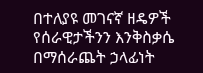በተለያዩ መገናኛ ዘዴዎች የሰራዊታችንን እንቅስቃሴ በማሰራጨት ኃላፊነት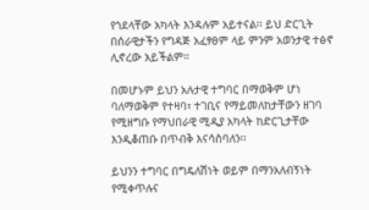የጎደላቸው አካላት እንዳሉም አይተናል፡፡ ይህ ድርጊት በሰራዊታችን የግዳጅ አፈፃፀም ላይ ምንም አወንታዊ ተፅኖ ሊኖረው አይችልም።

በመሆኑም ይህን አሉታዊ ተግባር በማወቅም ሆነ ባለማወቅም የተዛባ፣ ተገቢና የማይመለከታቸውን ዘገባ የሚዘግቡ የማህበራዊ ሚዲያ አካላት ከድርጊታቸው እንዲቆጠቡ በጥብቅ እናሳስባለን፡፡

ይህንን ተግባር በግዴለሽነት ወይም በማንአለብኝነት የሚቀጥሉና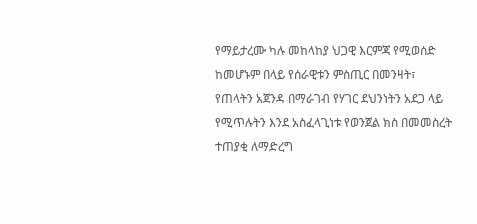የማይታረሙ ካሉ መከላከያ ህጋዊ እርምጃ የሚወሰድ ከመሆኑም በላይ የሰራዊቱን ምስጢር በመንዛት፣ የጠላትን አጀንዳ በማራገብ የሃገር ደህንነትን አደጋ ላይ የሚጥሉትን እንደ አስፈላጊነቱ የወንጀል ክስ በመመስረት ተጠያቂ ለማድረግ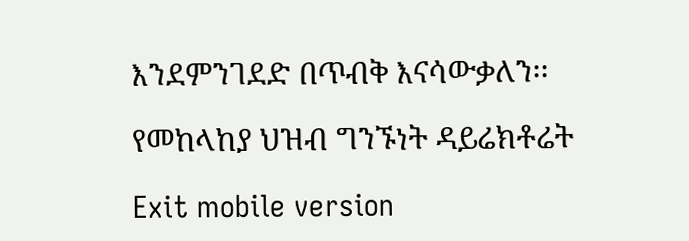እንደምንገደድ በጥብቅ እናሳውቃለን፡፡

የመከላከያ ህዝብ ግንኙነት ዳይሬክቶሬት

Exit mobile version